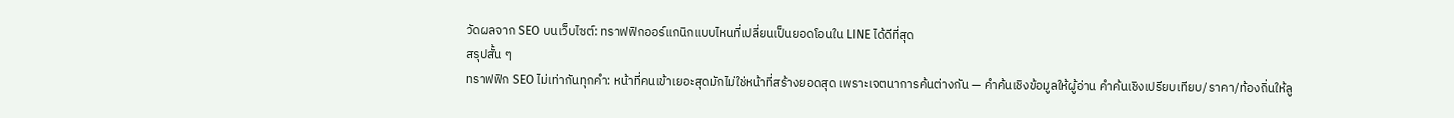วัดผลจาก SEO บนเว็บไซต์: ทราฟฟิกออร์แกนิกแบบไหนที่เปลี่ยนเป็นยอดโอนใน LINE ได้ดีที่สุด
สรุปสั้น ๆ
ทราฟฟิก SEO ไม่เท่ากันทุกคำ: หน้าที่คนเข้าเยอะสุดมักไม่ใช่หน้าที่สร้างยอดสุด เพราะเจตนาการค้นต่างกัน — คำค้นเชิงข้อมูลให้ผู้อ่าน คำค้นเชิงเปรียบเทียบ/ราคา/ท้องถิ่นให้ลู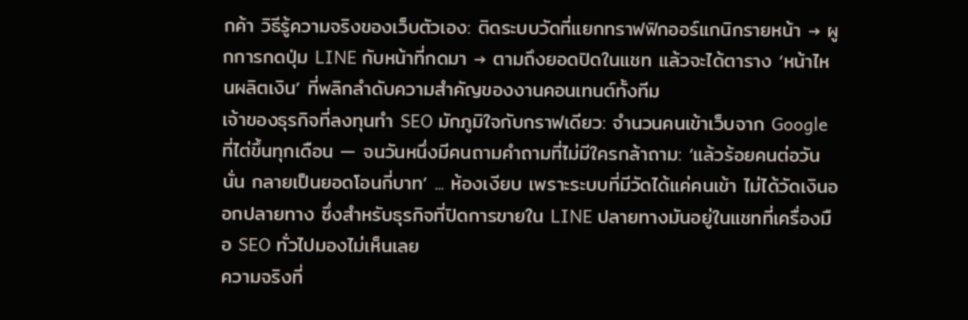กค้า วิธีรู้ความจริงของเว็บตัวเอง: ติดระบบวัดที่แยกทราฟฟิกออร์แกนิกรายหน้า → ผูกการกดปุ่ม LINE กับหน้าที่กดมา → ตามถึงยอดปิดในแชท แล้วจะได้ตาราง ‘หน้าไหนผลิตเงิน’ ที่พลิกลำดับความสำคัญของงานคอนเทนต์ทั้งทีม
เจ้าของธุรกิจที่ลงทุนทำ SEO มักภูมิใจกับกราฟเดียว: จำนวนคนเข้าเว็บจาก Google ที่ไต่ขึ้นทุกเดือน — จนวันหนึ่งมีคนถามคำถามที่ไม่มีใครกล้าถาม: ‘แล้วร้อยคนต่อวันนั่น กลายเป็นยอดโอนกี่บาท’ ... ห้องเงียบ เพราะระบบที่มีวัดได้แค่คนเข้า ไม่ได้วัดเงินออกปลายทาง ซึ่งสำหรับธุรกิจที่ปิดการขายใน LINE ปลายทางมันอยู่ในแชทที่เครื่องมือ SEO ทั่วไปมองไม่เห็นเลย
ความจริงที่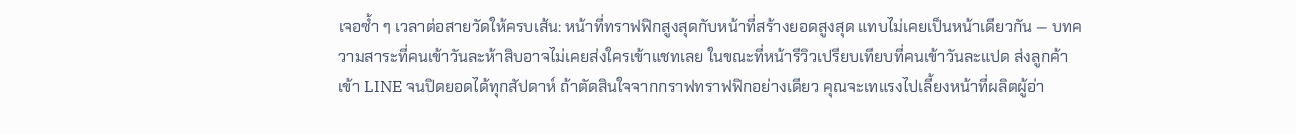เจอซ้ำ ๆ เวลาต่อสายวัดให้ครบเส้น: หน้าที่ทราฟฟิกสูงสุดกับหน้าที่สร้างยอดสูงสุด แทบไม่เคยเป็นหน้าเดียวกัน — บทความสาระที่คนเข้าวันละห้าสิบอาจไม่เคยส่งใครเข้าแชทเลย ในขณะที่หน้ารีวิวเปรียบเทียบที่คนเข้าวันละแปด ส่งลูกค้าเข้า LINE จนปิดยอดได้ทุกสัปดาห์ ถ้าตัดสินใจจากกราฟทราฟฟิกอย่างเดียว คุณจะเทแรงไปเลี้ยงหน้าที่ผลิตผู้อ่า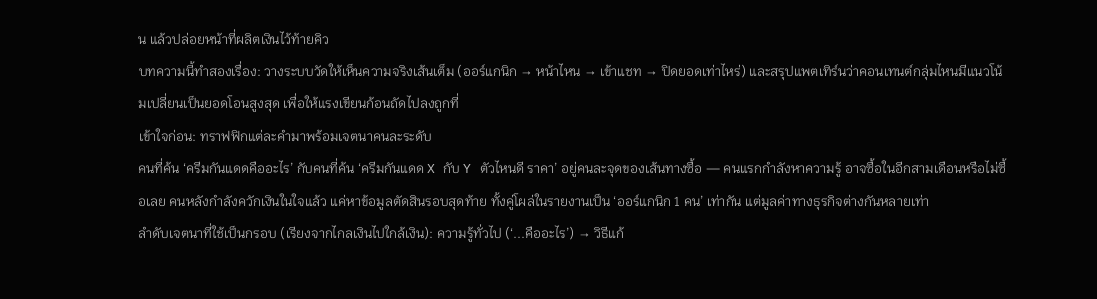น แล้วปล่อยหน้าที่ผลิตเงินไว้ท้ายคิว
บทความนี้ทำสองเรื่อง: วางระบบวัดให้เห็นความจริงเส้นเต็ม (ออร์แกนิก → หน้าไหน → เข้าแชท → ปิดยอดเท่าไหร่) และสรุปแพตเทิร์นว่าคอนเทนต์กลุ่มไหนมีแนวโน้มเปลี่ยนเป็นยอดโอนสูงสุด เพื่อให้แรงเขียนก้อนถัดไปลงถูกที่
เข้าใจก่อน: ทราฟฟิกแต่ละคำมาพร้อมเจตนาคนละระดับ
คนที่ค้น ‘ครีมกันแดดคืออะไร’ กับคนที่ค้น ‘ครีมกันแดด X กับ Y ตัวไหนดี ราคา’ อยู่คนละจุดของเส้นทางซื้อ — คนแรกกำลังหาความรู้ อาจซื้อในอีกสามเดือนหรือไม่ซื้อเลย คนหลังกำลังควักเงินในใจแล้ว แค่หาข้อมูลตัดสินรอบสุดท้าย ทั้งคู่โผล่ในรายงานเป็น ‘ออร์แกนิก 1 คน’ เท่ากัน แต่มูลค่าทางธุรกิจต่างกันหลายเท่า
ลำดับเจตนาที่ใช้เป็นกรอบ (เรียงจากไกลเงินไปใกล้เงิน): ความรู้ทั่วไป (‘...คืออะไร’) → วิธีแก้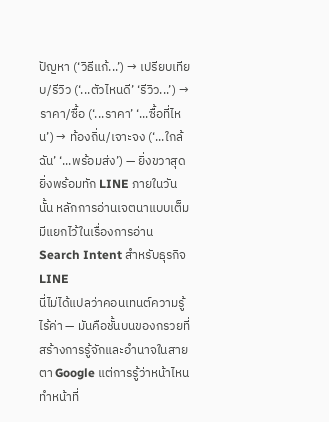ปัญหา (‘วิธีแก้...’) → เปรียบเทียบ/รีวิว (‘...ตัวไหนดี’ ‘รีวิว...’) → ราคา/ซื้อ (‘...ราคา’ ‘...ซื้อที่ไหน’) → ท้องถิ่น/เจาะจง (‘...ใกล้ฉัน’ ‘...พร้อมส่ง’) — ยิ่งขวาสุดยิ่งพร้อมทัก LINE ภายในวันนั้น หลักการอ่านเจตนาแบบเต็มมีแยกไว้ในเรื่องการอ่าน Search Intent สำหรับธุรกิจ LINE
นี่ไม่ได้แปลว่าคอนเทนต์ความรู้ไร้ค่า — มันคือชั้นบนของกรวยที่สร้างการรู้จักและอำนาจในสายตา Google แต่การรู้ว่าหน้าไหนทำหน้าที่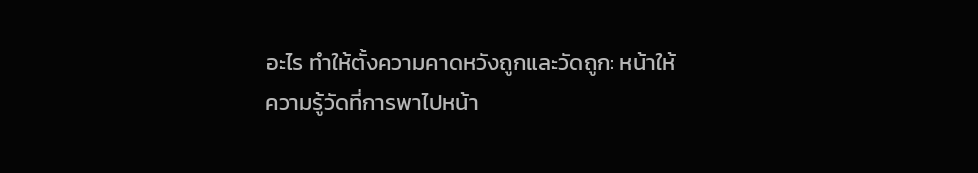อะไร ทำให้ตั้งความคาดหวังถูกและวัดถูก: หน้าให้ความรู้วัดที่การพาไปหน้า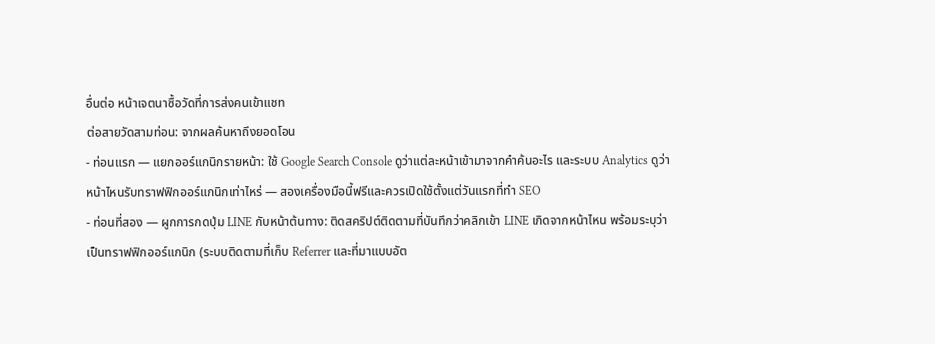อื่นต่อ หน้าเจตนาซื้อวัดที่การส่งคนเข้าแชท
ต่อสายวัดสามท่อน: จากผลค้นหาถึงยอดโอน
- ท่อนแรก — แยกออร์แกนิกรายหน้า: ใช้ Google Search Console ดูว่าแต่ละหน้าเข้ามาจากคำค้นอะไร และระบบ Analytics ดูว่าหน้าไหนรับทราฟฟิกออร์แกนิกเท่าไหร่ — สองเครื่องมือนี้ฟรีและควรเปิดใช้ตั้งแต่วันแรกที่ทำ SEO
- ท่อนที่สอง — ผูกการกดปุ่ม LINE กับหน้าต้นทาง: ติดสคริปต์ติดตามที่บันทึกว่าคลิกเข้า LINE เกิดจากหน้าไหน พร้อมระบุว่าเป็นทราฟฟิกออร์แกนิก (ระบบติดตามที่เก็บ Referrer และที่มาแบบอัต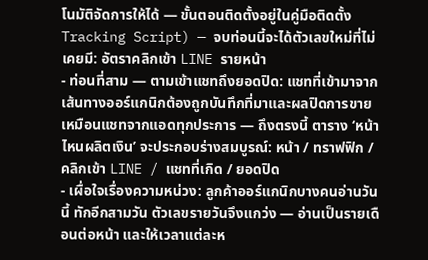โนมัติจัดการให้ได้ — ขั้นตอนติดตั้งอยู่ในคู่มือติดตั้ง Tracking Script) — จบท่อนนี้จะได้ตัวเลขใหม่ที่ไม่เคยมี: อัตราคลิกเข้า LINE รายหน้า
- ท่อนที่สาม — ตามเข้าแชทถึงยอดปิด: แชทที่เข้ามาจากเส้นทางออร์แกนิกต้องถูกบันทึกที่มาและผลปิดการขายเหมือนแชทจากแอดทุกประการ — ถึงตรงนี้ ตาราง ‘หน้าไหนผลิตเงิน’ จะประกอบร่างสมบูรณ์: หน้า / ทราฟฟิก / คลิกเข้า LINE / แชทที่เกิด / ยอดปิด
- เผื่อใจเรื่องความหน่วง: ลูกค้าออร์แกนิกบางคนอ่านวันนี้ ทักอีกสามวัน ตัวเลขรายวันจึงแกว่ง — อ่านเป็นรายเดือนต่อหน้า และให้เวลาแต่ละห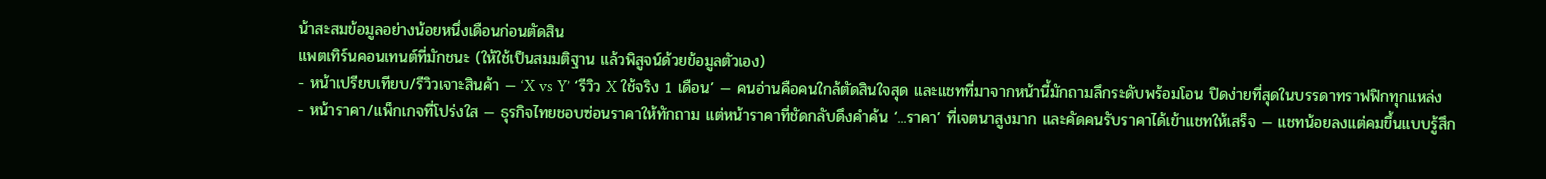น้าสะสมข้อมูลอย่างน้อยหนึ่งเดือนก่อนตัดสิน
แพตเทิร์นคอนเทนต์ที่มักชนะ (ให้ใช้เป็นสมมติฐาน แล้วพิสูจน์ด้วยข้อมูลตัวเอง)
- หน้าเปรียบเทียบ/รีวิวเจาะสินค้า — ‘X vs Y’ ‘รีวิว X ใช้จริง 1 เดือน’ — คนอ่านคือคนใกล้ตัดสินใจสุด และแชทที่มาจากหน้านี้มักถามลึกระดับพร้อมโอน ปิดง่ายที่สุดในบรรดาทราฟฟิกทุกแหล่ง
- หน้าราคา/แพ็กเกจที่โปร่งใส — ธุรกิจไทยชอบซ่อนราคาให้ทักถาม แต่หน้าราคาที่ชัดกลับดึงคำค้น ‘...ราคา’ ที่เจตนาสูงมาก และคัดคนรับราคาได้เข้าแชทให้เสร็จ — แชทน้อยลงแต่คมขึ้นแบบรู้สึก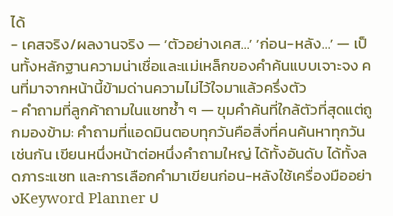ได้
- เคสจริง/ผลงานจริง — ‘ตัวอย่างเคส...’ ‘ก่อน-หลัง...’ — เป็นทั้งหลักฐานความน่าเชื่อและแม่เหล็กของคำค้นแบบเจาะจง คนที่มาจากหน้านี้ข้ามด่านความไม่ไว้ใจมาแล้วครึ่งตัว
- คำถามที่ลูกค้าถามในแชทซ้ำ ๆ — ขุมคำค้นที่ใกล้ตัวที่สุดแต่ถูกมองข้าม: คำถามที่แอดมินตอบทุกวันคือสิ่งที่คนค้นหาทุกวันเช่นกัน เขียนหนึ่งหน้าต่อหนึ่งคำถามใหญ่ ได้ทั้งอันดับ ได้ทั้งลดภาระแชท และการเลือกคำมาเขียนก่อน-หลังใช้เครื่องมืออย่างKeyword Planner ป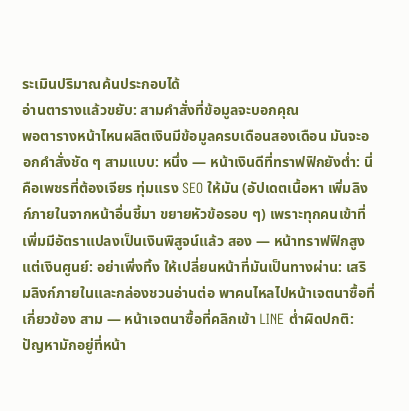ระเมินปริมาณค้นประกอบได้
อ่านตารางแล้วขยับ: สามคำสั่งที่ข้อมูลจะบอกคุณ
พอตารางหน้าไหนผลิตเงินมีข้อมูลครบเดือนสองเดือน มันจะออกคำสั่งชัด ๆ สามแบบ: หนึ่ง — หน้าเงินดีที่ทราฟฟิกยังต่ำ: นี่คือเพชรที่ต้องเจียร ทุ่มแรง SEO ให้มัน (อัปเดตเนื้อหา เพิ่มลิงก์ภายในจากหน้าอื่นชี้มา ขยายหัวข้อรอบ ๆ) เพราะทุกคนเข้าที่เพิ่มมีอัตราแปลงเป็นเงินพิสูจน์แล้ว สอง — หน้าทราฟฟิกสูงแต่เงินศูนย์: อย่าเพิ่งทิ้ง ให้เปลี่ยนหน้าที่มันเป็นทางผ่าน: เสริมลิงก์ภายในและกล่องชวนอ่านต่อ พาคนไหลไปหน้าเจตนาซื้อที่เกี่ยวข้อง สาม — หน้าเจตนาซื้อที่คลิกเข้า LINE ต่ำผิดปกติ: ปัญหามักอยู่ที่หน้า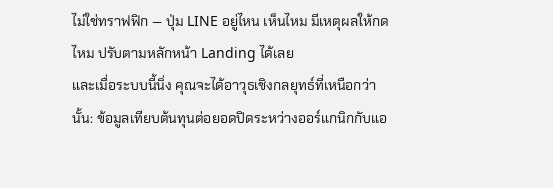ไม่ใช่ทราฟฟิก — ปุ่ม LINE อยู่ไหน เห็นไหม มีเหตุผลให้กดไหม ปรับตามหลักหน้า Landing ได้เลย
และเมื่อระบบนี้นิ่ง คุณจะได้อาวุธเชิงกลยุทธ์ที่เหนือกว่านั้น: ข้อมูลเทียบต้นทุนต่อยอดปิดระหว่างออร์แกนิกกับแอ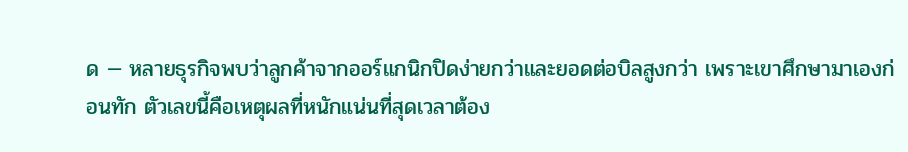ด — หลายธุรกิจพบว่าลูกค้าจากออร์แกนิกปิดง่ายกว่าและยอดต่อบิลสูงกว่า เพราะเขาศึกษามาเองก่อนทัก ตัวเลขนี้คือเหตุผลที่หนักแน่นที่สุดเวลาต้อง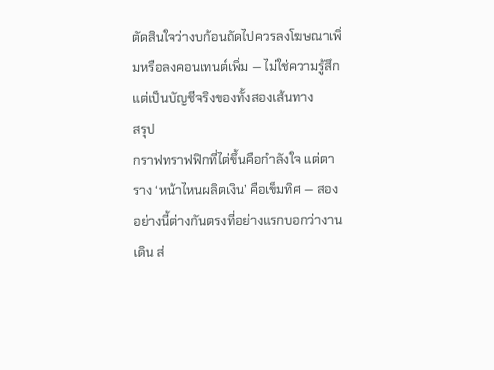ตัดสินใจว่างบก้อนถัดไปควรลงโฆษณาเพิ่มหรือลงคอนเทนต์เพิ่ม — ไม่ใช่ความรู้สึก แต่เป็นบัญชีจริงของทั้งสองเส้นทาง
สรุป
กราฟทราฟฟิกที่ไต่ขึ้นคือกำลังใจ แต่ตาราง ‘หน้าไหนผลิตเงิน’ คือเข็มทิศ — สองอย่างนี้ต่างกันตรงที่อย่างแรกบอกว่างานเดิน ส่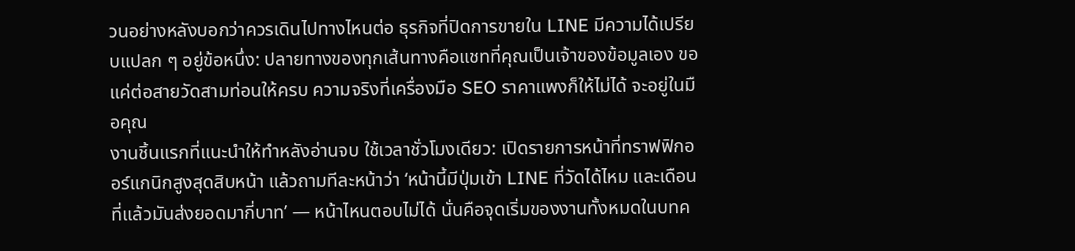วนอย่างหลังบอกว่าควรเดินไปทางไหนต่อ ธุรกิจที่ปิดการขายใน LINE มีความได้เปรียบแปลก ๆ อยู่ข้อหนึ่ง: ปลายทางของทุกเส้นทางคือแชทที่คุณเป็นเจ้าของข้อมูลเอง ขอแค่ต่อสายวัดสามท่อนให้ครบ ความจริงที่เครื่องมือ SEO ราคาแพงก็ให้ไม่ได้ จะอยู่ในมือคุณ
งานชิ้นแรกที่แนะนำให้ทำหลังอ่านจบ ใช้เวลาชั่วโมงเดียว: เปิดรายการหน้าที่ทราฟฟิกออร์แกนิกสูงสุดสิบหน้า แล้วถามทีละหน้าว่า ‘หน้านี้มีปุ่มเข้า LINE ที่วัดได้ไหม และเดือนที่แล้วมันส่งยอดมากี่บาท’ — หน้าไหนตอบไม่ได้ นั่นคือจุดเริ่มของงานทั้งหมดในบทค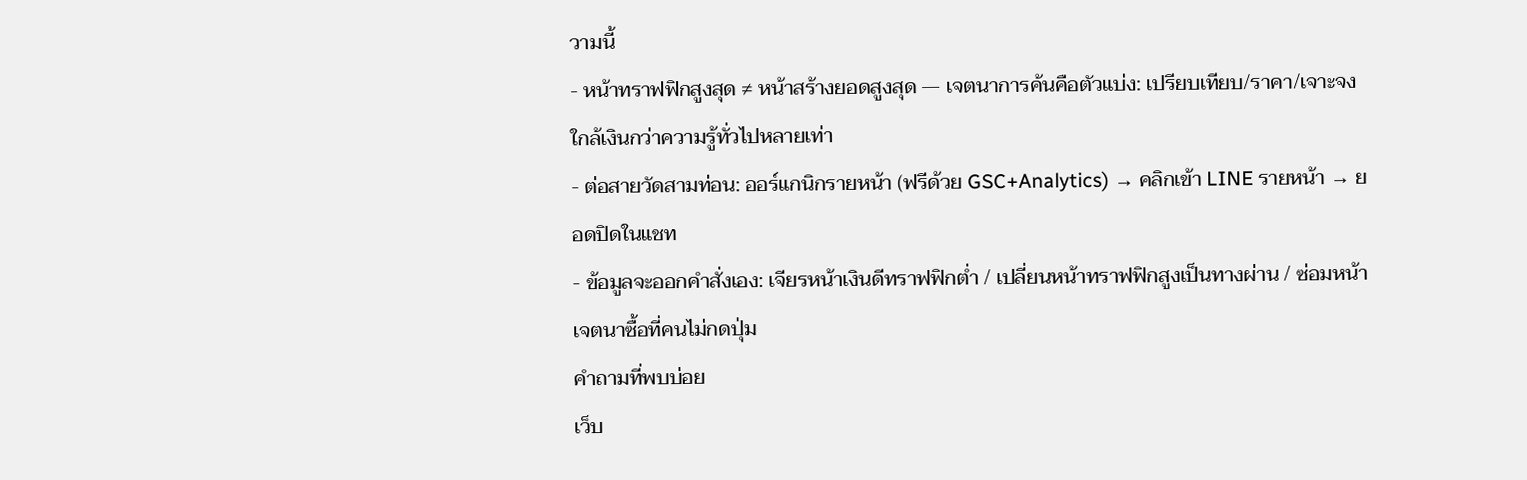วามนี้
- หน้าทราฟฟิกสูงสุด ≠ หน้าสร้างยอดสูงสุด — เจตนาการค้นคือตัวแบ่ง: เปรียบเทียบ/ราคา/เจาะจง ใกล้เงินกว่าความรู้ทั่วไปหลายเท่า
- ต่อสายวัดสามท่อน: ออร์แกนิกรายหน้า (ฟรีด้วย GSC+Analytics) → คลิกเข้า LINE รายหน้า → ยอดปิดในแชท
- ข้อมูลจะออกคำสั่งเอง: เจียรหน้าเงินดีทราฟฟิกต่ำ / เปลี่ยนหน้าทราฟฟิกสูงเป็นทางผ่าน / ซ่อมหน้าเจตนาซื้อที่คนไม่กดปุ่ม
คำถามที่พบบ่อย
เว็บ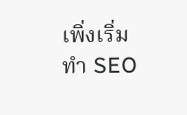เพิ่งเริ่มทำ SEO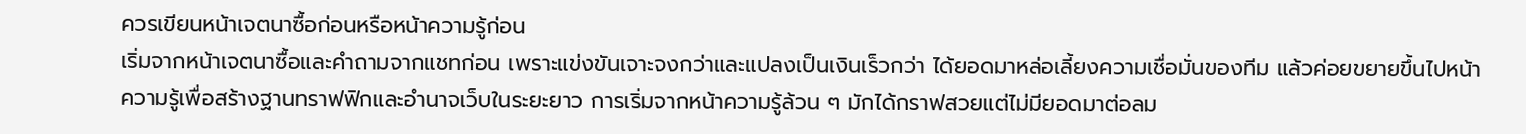ควรเขียนหน้าเจตนาซื้อก่อนหรือหน้าความรู้ก่อน
เริ่มจากหน้าเจตนาซื้อและคำถามจากแชทก่อน เพราะแข่งขันเจาะจงกว่าและแปลงเป็นเงินเร็วกว่า ได้ยอดมาหล่อเลี้ยงความเชื่อมั่นของทีม แล้วค่อยขยายขึ้นไปหน้าความรู้เพื่อสร้างฐานทราฟฟิกและอำนาจเว็บในระยะยาว การเริ่มจากหน้าความรู้ล้วน ๆ มักได้กราฟสวยแต่ไม่มียอดมาต่อลม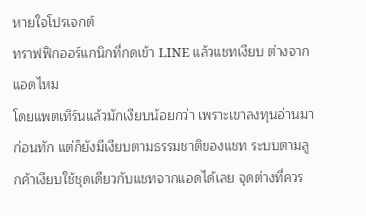หายใจโปรเจกต์
ทราฟฟิกออร์แกนิกที่กดเข้า LINE แล้วแชทเงียบ ต่างจากแอดไหม
โดยแพตเทิร์นแล้วมักเงียบน้อยกว่า เพราะเขาลงทุนอ่านมาก่อนทัก แต่ก็ยังมีเงียบตามธรรมชาติของแชท ระบบตามลูกค้าเงียบใช้ชุดเดียวกับแชทจากแอดได้เลย จุดต่างที่ควร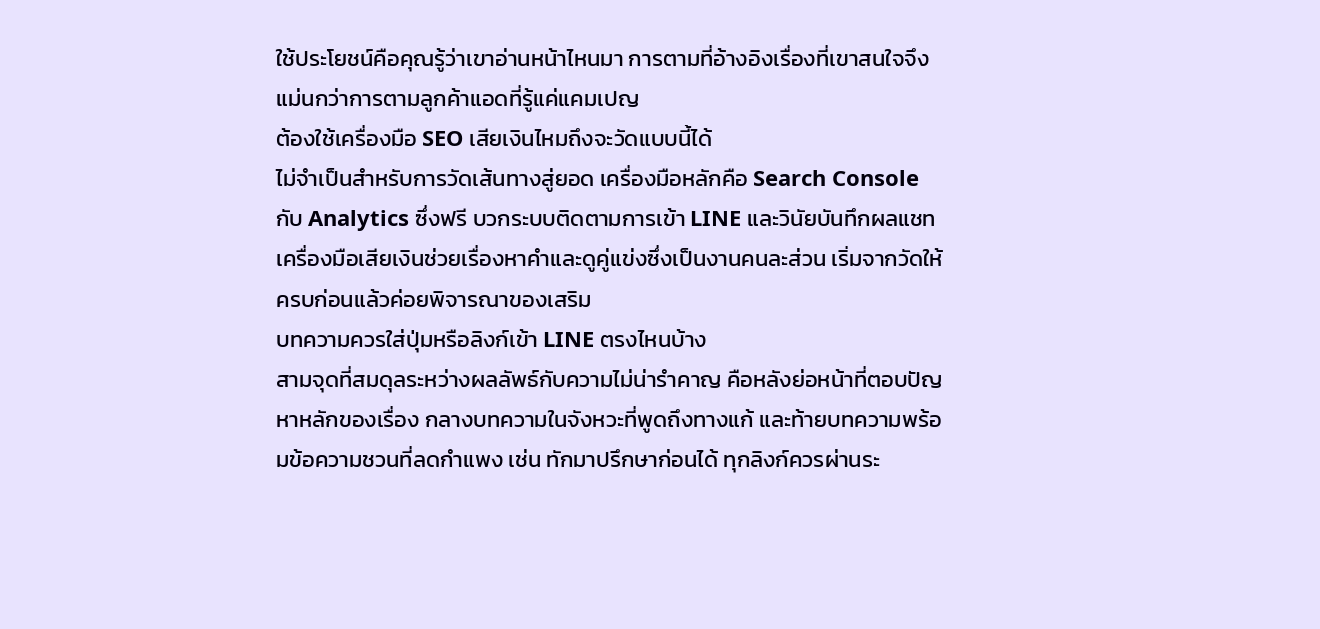ใช้ประโยชน์คือคุณรู้ว่าเขาอ่านหน้าไหนมา การตามที่อ้างอิงเรื่องที่เขาสนใจจึงแม่นกว่าการตามลูกค้าแอดที่รู้แค่แคมเปญ
ต้องใช้เครื่องมือ SEO เสียเงินไหมถึงจะวัดแบบนี้ได้
ไม่จำเป็นสำหรับการวัดเส้นทางสู่ยอด เครื่องมือหลักคือ Search Console กับ Analytics ซึ่งฟรี บวกระบบติดตามการเข้า LINE และวินัยบันทึกผลแชท เครื่องมือเสียเงินช่วยเรื่องหาคำและดูคู่แข่งซึ่งเป็นงานคนละส่วน เริ่มจากวัดให้ครบก่อนแล้วค่อยพิจารณาของเสริม
บทความควรใส่ปุ่มหรือลิงก์เข้า LINE ตรงไหนบ้าง
สามจุดที่สมดุลระหว่างผลลัพธ์กับความไม่น่ารำคาญ คือหลังย่อหน้าที่ตอบปัญหาหลักของเรื่อง กลางบทความในจังหวะที่พูดถึงทางแก้ และท้ายบทความพร้อมข้อความชวนที่ลดกำแพง เช่น ทักมาปรึกษาก่อนได้ ทุกลิงก์ควรผ่านระ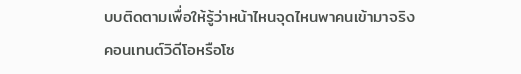บบติดตามเพื่อให้รู้ว่าหน้าไหนจุดไหนพาคนเข้ามาจริง
คอนเทนต์วิดีโอหรือโซ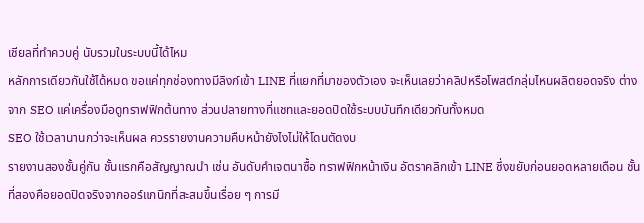เชียลที่ทำควบคู่ นับรวมในระบบนี้ได้ไหม
หลักการเดียวกันใช้ได้หมด ขอแค่ทุกช่องทางมีลิงก์เข้า LINE ที่แยกที่มาของตัวเอง จะเห็นเลยว่าคลิปหรือโพสต์กลุ่มไหนผลิตยอดจริง ต่างจาก SEO แค่เครื่องมือดูทราฟฟิกต้นทาง ส่วนปลายทางที่แชทและยอดปิดใช้ระบบบันทึกเดียวกันทั้งหมด
SEO ใช้เวลานานกว่าจะเห็นผล ควรรายงานความคืบหน้ายังไงไม่ให้โดนตัดงบ
รายงานสองชั้นคู่กัน ชั้นแรกคือสัญญาณนำ เช่น อันดับคำเจตนาซื้อ ทราฟฟิกหน้าเงิน อัตราคลิกเข้า LINE ซึ่งขยับก่อนยอดหลายเดือน ชั้นที่สองคือยอดปิดจริงจากออร์แกนิกที่สะสมขึ้นเรื่อย ๆ การมี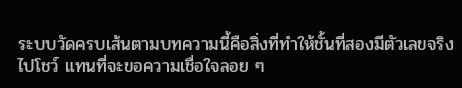ระบบวัดครบเส้นตามบทความนี้คือสิ่งที่ทำให้ชั้นที่สองมีตัวเลขจริงไปโชว์ แทนที่จะขอความเชื่อใจลอย ๆ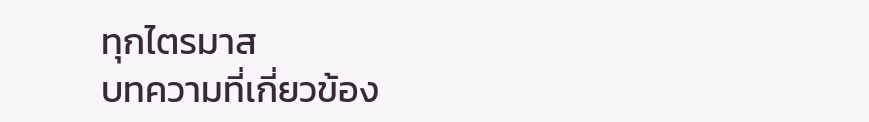ทุกไตรมาส
บทความที่เกี่ยวข้อง